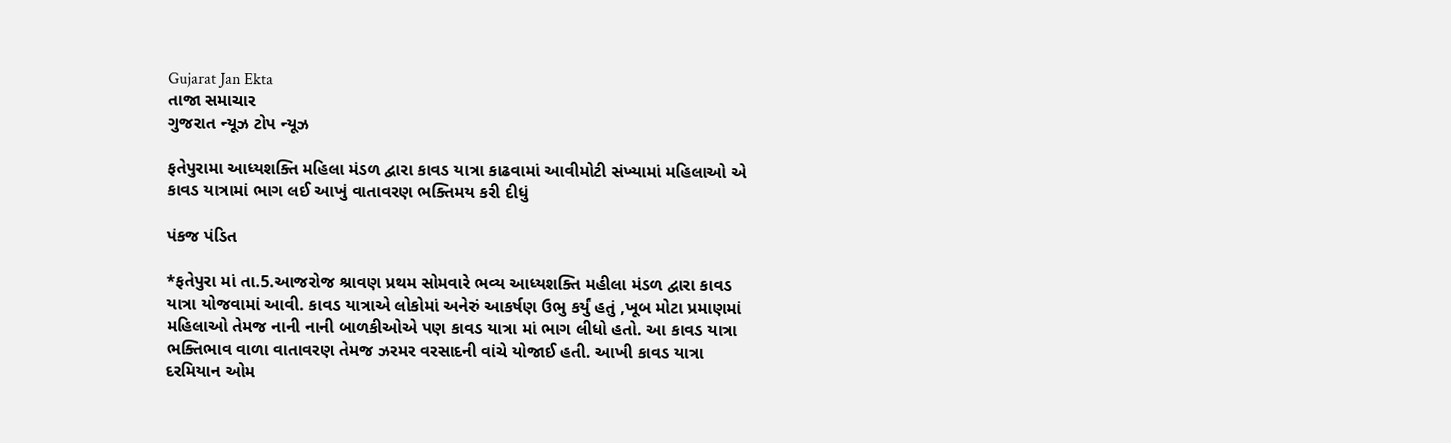Gujarat Jan Ekta
તાજા સમાચાર
ગુજરાત ન્યૂઝ ટોપ ન્યૂઝ

ફતેપુરામા આધ્યશક્તિ મહિલા મંડળ દ્વારા કાવડ યાત્રા કાઢવામાં આવીમોટી સંખ્યામાં મહિલાઓ એ કાવડ યાત્રામાં ભાગ લઈ આખું વાતાવરણ ભક્તિમય કરી દીધું

પંકજ પંડિત

*ફતેપુરા માં તા.5.આજરોજ શ્રાવણ પ્રથમ સોમવારે ભવ્ય આધ્યશક્તિ મહીલા મંડળ દ્વારા કાવડ યાત્રા યોજવામાં આવી. કાવડ યાત્રાએ લોકોમાં અનેરું આકર્ષણ ઉભુ કર્યું હતું ,ખૂબ મોટા પ્રમાણમાં મહિલાઓ તેમજ નાની નાની બાળકીઓએ પણ કાવડ યાત્રા માં ભાગ લીધો હતો. આ કાવડ યાત્રા ભક્તિભાવ વાળા વાતાવરણ તેમજ ઝરમર વરસાદની વાંચે યોજાઈ હતી. આખી કાવડ યાત્રા દરમિયાન ઓમ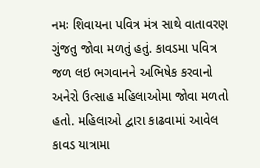નમઃ શિવાયના પવિત્ર મંત્ર સાથે વાતાવરણ ગુંજતુ જોવા મળતું હતું. કાવડમા પવિત્ર જળ લઇ ભગવાનને અભિષેક કરવાનો અનેરો ઉત્સાહ મહિલાઓમા જોવા મળતો હતો. મહિલાઓ દ્વારા કાઢવામાં આવેલ કાવડ યાત્રામા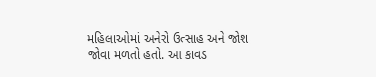મહિલાઓમાં અનેરો ઉત્સાહ અને જોશ જોવા મળતો હતો. આ કાવડ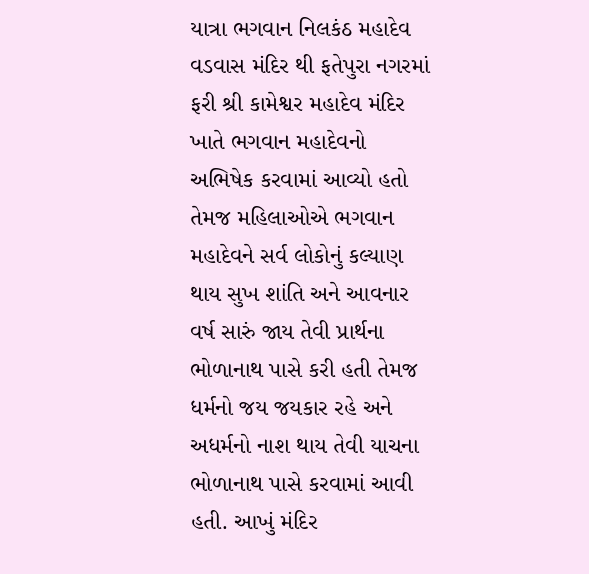યાત્રા ભગવાન નિલકંઠ મહાદેવ વડવાસ મંદિર થી ફતેપુરા નગરમાં ફરી શ્રી કામેશ્વર મહાદેવ મંદિર ખાતે ભગવાન મહાદેવનો અભિષેક કરવામાં આવ્યો હતો તેમજ મહિલાઓએ ભગવાન મહાદેવને સર્વ લોકોનું કલ્યાણ થાય સુખ શાંતિ અને આવનાર વર્ષ સારું જાય તેવી પ્રાર્થના ભોળાનાથ પાસે કરી હતી તેમજ ધર્મનો જય જયકાર રહે અને અધર્મનો નાશ થાય તેવી યાચના ભોળાનાથ પાસે કરવામાં આવી હતી. આખું મંદિર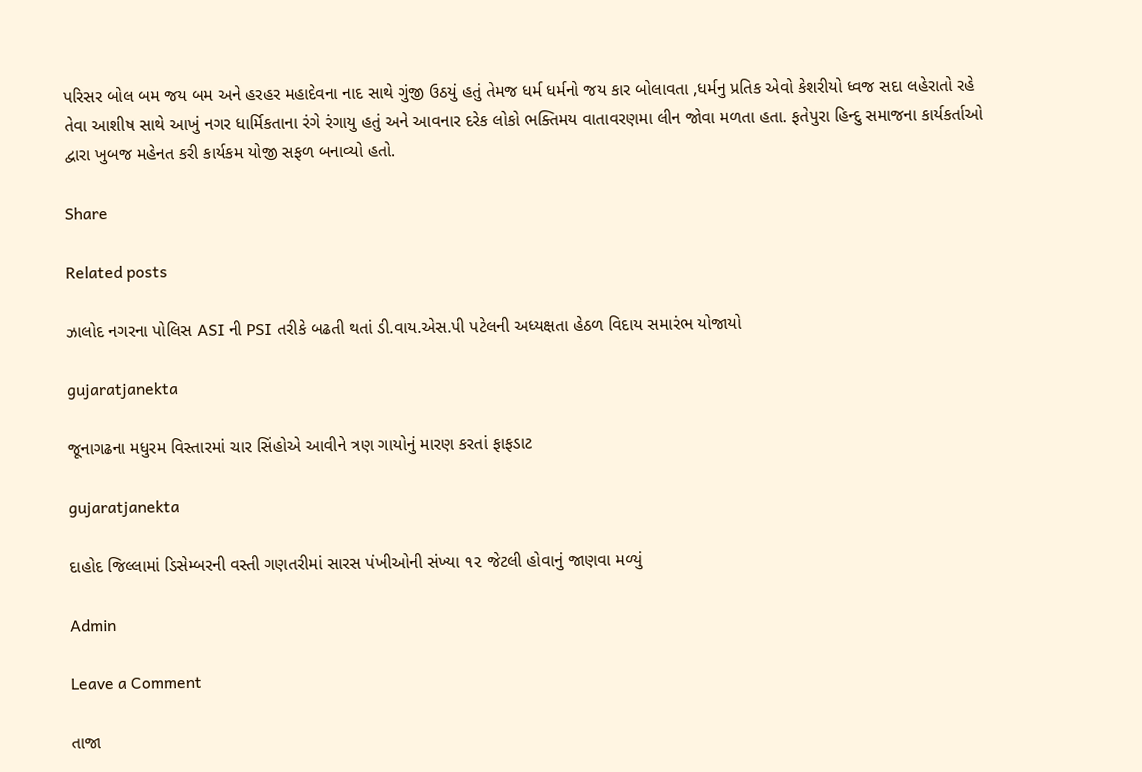પરિસર બોલ બમ જય બમ અને હરહર મહાદેવના નાદ સાથે ગુંજી ઉઠયું હતું તેમજ ધર્મ ધર્મનો જય કાર બોલાવતા ,ધર્મનુ પ્રતિક એવો કેશરીયો ધ્વજ સદા લહેરાતો રહે તેવા આશીષ સાથે આખું નગર ધાર્મિકતાના રંગે રંગાયુ હતું અને આવનાર દરેક લોકો ભક્તિમય વાતાવરણમા લીન જોવા મળતા હતા. ફતેપુરા હિન્દુ સમાજના કાર્યકર્તાઓ દ્વારા ખુબજ મહેનત કરી કાર્યકમ યોજી સફળ બનાવ્યો હતો.

Share

Related posts

ઝાલોદ નગરના પોલિસ ASI ની PSI તરીકે બઢતી થતાં ડી.વાય.એસ.પી પટેલની અધ્યક્ષતા હેઠળ વિદાય સમારંભ યોજાયો

gujaratjanekta

જૂનાગઢના મધુરમ વિસ્તારમાં ચાર સિંહોએ આવીને ત્રણ ગાયોનું મારણ કરતાં ફાફડાટ

gujaratjanekta

દાહોદ જિલ્લામાં ડિસેમ્બરની વસ્તી ગણતરીમાં સારસ પંખીઓની સંખ્યા ૧૨ જેટલી હોવાનું જાણવા મળ્યું

Admin

Leave a Comment

તાજા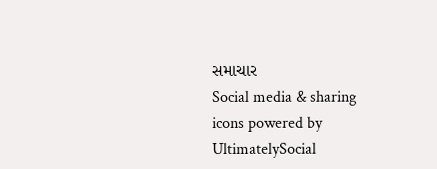સમાચાર
Social media & sharing icons powered by UltimatelySocial